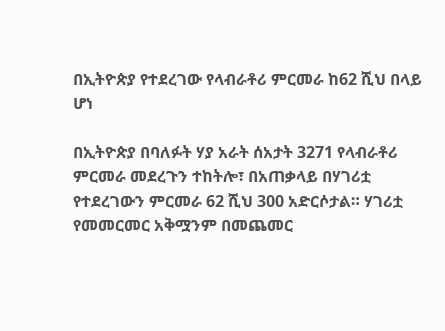በኢትዮጵያ የተደረገው የላብራቶሪ ምርመራ ከ62 ሺህ በላይ ሆነ

በኢትዮጵያ በባለፉት ሃያ አራት ሰአታት 3271 የላብራቶሪ ምርመራ መደረጉን ተከትሎ፣ በአጠቃላይ በሃገሪቷ የተደረገውን ምርመራ 62 ሺህ 300 አድርሶታል። ሃገሪቷ የመመርመር አቅሟንም በመጨመር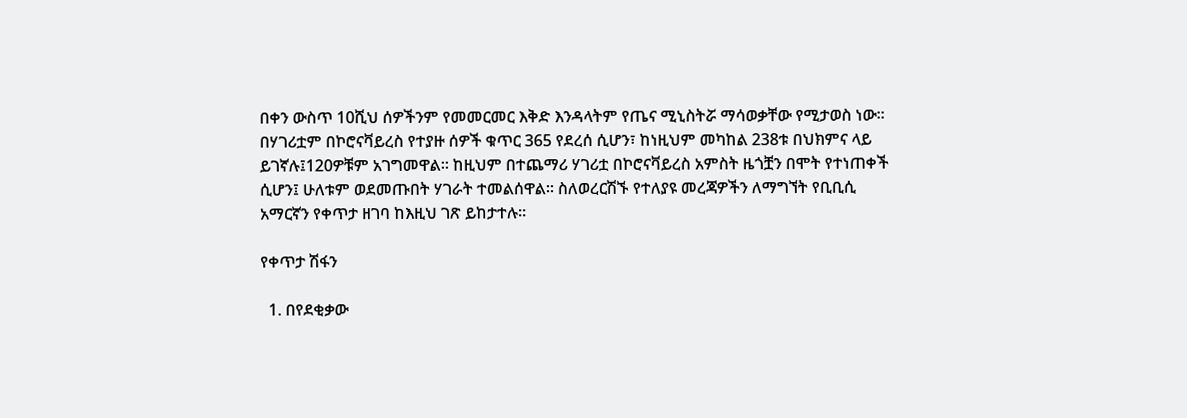በቀን ውስጥ 10ሺህ ሰዎችንም የመመርመር እቅድ እንዳላትም የጤና ሚኒስትሯ ማሳወቃቸው የሚታወስ ነው። በሃገሪቷም በኮሮናቫይረስ የተያዙ ሰዎች ቁጥር 365 የደረሰ ሲሆን፣ ከነዚህም መካከል 238ቱ በህክምና ላይ ይገኛሉ፤120ዎቹም አገግመዋል። ከዚህም በተጨማሪ ሃገሪቷ በኮሮናቫይረስ አምስት ዜጎቿን በሞት የተነጠቀች ሲሆን፤ ሁለቱም ወደመጡበት ሃገራት ተመልሰዋል። ስለወረርሽኙ የተለያዩ መረጃዎችን ለማግኘት የቢቢሲ አማርኛን የቀጥታ ዘገባ ከእዚህ ገጽ ይከታተሉ።

የቀጥታ ሽፋን

  1. በየደቂቃው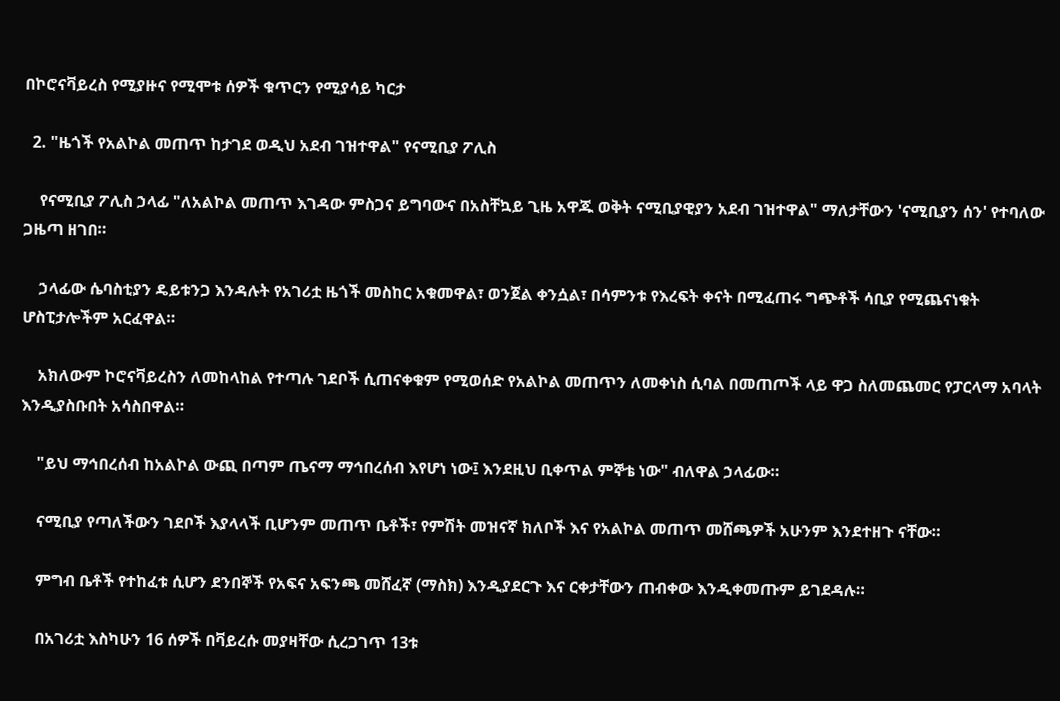በኮሮናቫይረስ የሚያዙና የሚሞቱ ሰዎች ቁጥርን የሚያሳይ ካርታ

  2. "ዜጎች የአልኮል መጠጥ ከታገደ ወዲህ አደብ ገዝተዋል" የናሚቢያ ፖሊስ

    የናሚቢያ ፖሊስ ኃላፊ "ለአልኮል መጠጥ እገዳው ምስጋና ይግባውና በአስቸኳይ ጊዜ አዋጁ ወቅት ናሚቢያዊያን አደብ ገዝተዋል" ማለታቸውን 'ናሚቢያን ሰን' የተባለው ጋዜጣ ዘገበ።

    ኃላፊው ሴባስቲያን ዴይቱንጋ እንዳሉት የአገሪቷ ዜጎች መስከር አቁመዋል፣ ወንጀል ቀንሷል፣ በሳምንቱ የእረፍት ቀናት በሚፈጠሩ ግጭቶች ሳቢያ የሚጨናነቁት ሆስፒታሎችም አርፈዋል።

    አክለውም ኮሮናቫይረስን ለመከላከል የተጣሉ ገደቦች ሲጠናቀቁም የሚወሰድ የአልኮል መጠጥን ለመቀነስ ሲባል በመጠጦች ላይ ዋጋ ስለመጨመር የፓርላማ አባላት እንዲያስቡበት አሳስበዋል።

    "ይህ ማኅበረሰብ ከአልኮል ውጪ በጣም ጤናማ ማኅበረሰብ እየሆነ ነው፤ እንደዚህ ቢቀጥል ምኞቴ ነው" ብለዋል ኃላፊው።

    ናሚቢያ የጣለችውን ገደቦች እያላላች ቢሆንም መጠጥ ቤቶች፣ የምሽት መዝናኛ ክለቦች እና የአልኮል መጠጥ መሸጫዎች አሁንም እንደተዘጉ ናቸው።

    ምግብ ቤቶች የተከፈቱ ሲሆን ደንበኞች የአፍና አፍንጫ መሸፈኛ (ማስክ) እንዲያደርጉ እና ርቀታቸውን ጠብቀው እንዲቀመጡም ይገደዳሉ።

    በአገሪቷ እስካሁን 16 ሰዎች በቫይረሱ መያዛቸው ሲረጋገጥ 13ቱ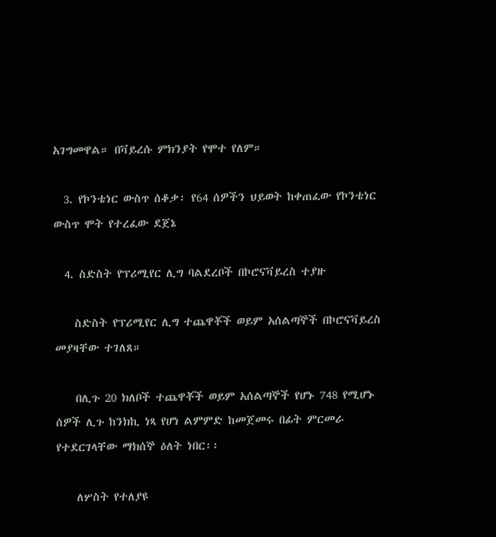አገግመዋል። በቫይረሱ ምክንያት የሞተ የለም።

  3. የኮንቴነር ውስጥ ሰቆቃ፡ የ64 ሰዎችን ህይወት ከቀጠፈው የኮንቴነር ውስጥ ሞት የተረፈው ደጀኔ

  4. ስድስት የፕሪሚየር ሊግ ባልደረቦች በኮሮናቫይረስ ተያዙ

    ስድስት የፕሪሚየር ሊግ ተጨዋቾች ወይም አሰልጣኞች በኮሮናቫይረስ መያዛቸው ተገለጸ።

    በሊጉ 20 ክለቦች ተጨዋቾች ወይም አሰልጣኞች የሆኑ 748 የሚሆኑ ሰዎች ሊጉ ከንክኪ ነጻ የሆነ ልምምድ ከመጀመሩ በፊት ምርመራ የተደርገላቸው ማክሰኞ ዕለት ነበር፡፡

    ለሦስት የተለያዩ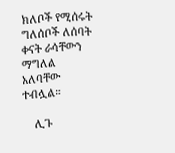ክለቦች የሚሰሩት ግለሰቦች ለሰባት ቀናት ራሳቸውን ማግለል አለባቸው ተብሏል።

    ሊጉ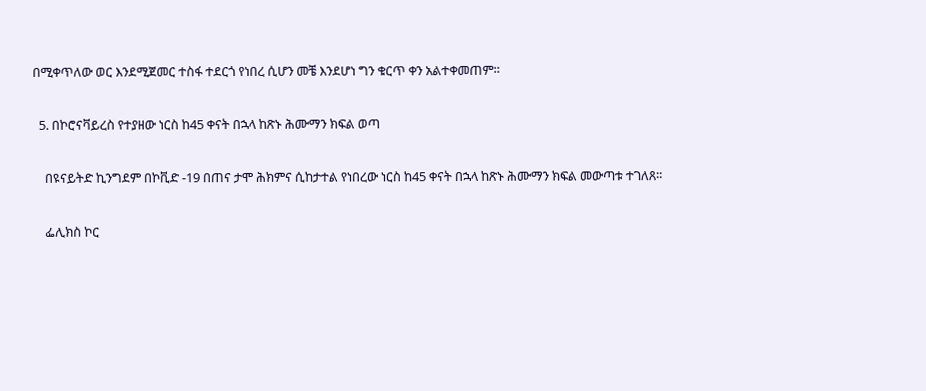በሚቀጥለው ወር እንደሚጀመር ተስፋ ተደርጎ የነበረ ሲሆን መቼ እንደሆነ ግን ቁርጥ ቀን አልተቀመጠም።

  5. በኮሮናቫይረስ የተያዘው ነርስ ከ45 ቀናት በኋላ ከጽኑ ሕሙማን ክፍል ወጣ

    በዩናይትድ ኪንግደም በኮቪድ -19 በጠና ታሞ ሕክምና ሲከታተል የነበረው ነርስ ከ45 ቀናት በኋላ ከጽኑ ሕሙማን ክፍል መውጣቱ ተገለጸ።

    ፌሊክስ ኮር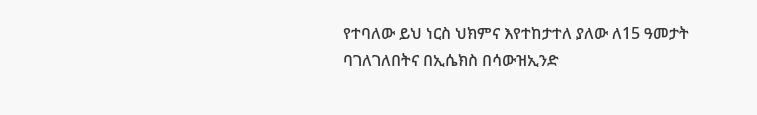የተባለው ይህ ነርስ ህክምና እየተከታተለ ያለው ለ15 ዓመታት ባገለገለበትና በኢሴክስ በሳውዝኢንድ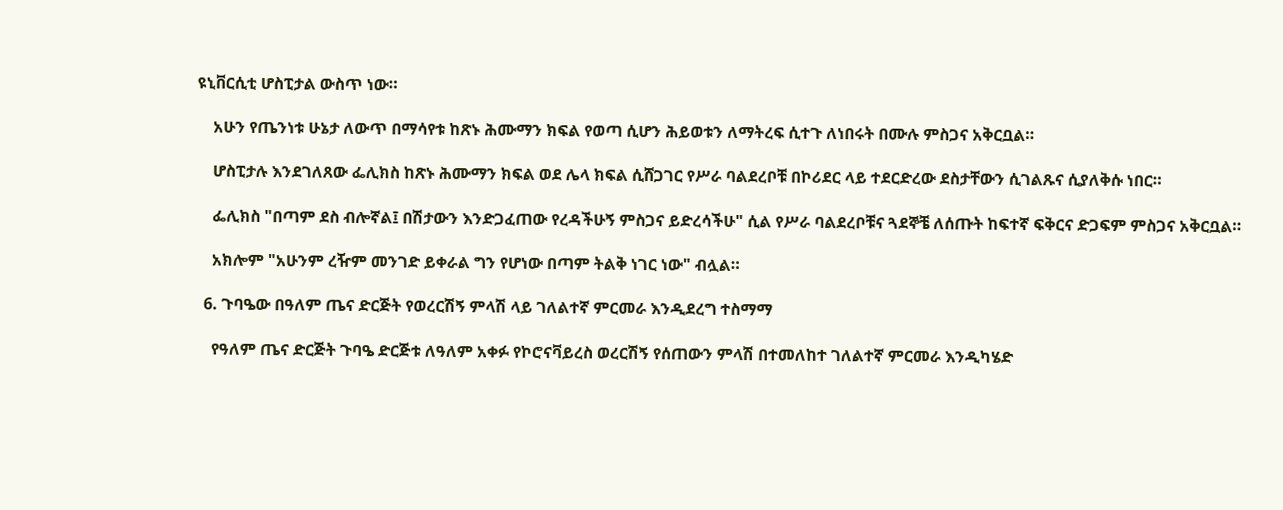ዩኒቨርሲቲ ሆስፒታል ውስጥ ነው።

    አሁን የጤንነቱ ሁኔታ ለውጥ በማሳየቱ ከጽኑ ሕሙማን ክፍል የወጣ ሲሆን ሕይወቱን ለማትረፍ ሲተጉ ለነበሩት በሙሉ ምስጋና አቅርቧል።

    ሆስፒታሉ እንደገለጸው ፌሊክስ ከጽኑ ሕሙማን ክፍል ወደ ሌላ ክፍል ሲሸጋገር የሥራ ባልደረቦቹ በኮሪደር ላይ ተደርድረው ደስታቸውን ሲገልጹና ሲያለቅሱ ነበር።

    ፌሊክስ "በጣም ደስ ብሎኛል፤ በሽታውን እንድጋፈጠው የረዳችሁኝ ምስጋና ይድረሳችሁ" ሲል የሥራ ባልደረቦቹና ጓደኞቼ ለሰጡት ከፍተኛ ፍቅርና ድጋፍም ምስጋና አቅርቧል።

    አክሎም "አሁንም ረዥም መንገድ ይቀራል ግን የሆነው በጣም ትልቅ ነገር ነው" ብሏል።

  6. ጉባዔው በዓለም ጤና ድርጅት የወረርሽኝ ምላሽ ላይ ገለልተኛ ምርመራ እንዲደረግ ተስማማ

    የዓለም ጤና ድርጅት ጉባዔ ድርጅቱ ለዓለም አቀፉ የኮሮናቫይረስ ወረርሽኝ የሰጠውን ምላሽ በተመለከተ ገለልተኛ ምርመራ እንዲካሄድ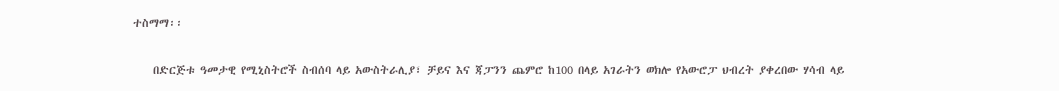ተስማማ፡፡

    በድርጅቱ ዓመታዊ የሚኒስትሮች ስብሰባ ላይ አውስትራሊያ፣ ቻይና እና ጃፓንን ጨምሮ ከ100 በላይ አገራትን ወክሎ የአውሮፓ ህብረት ያቀረበው ሃሳብ ላይ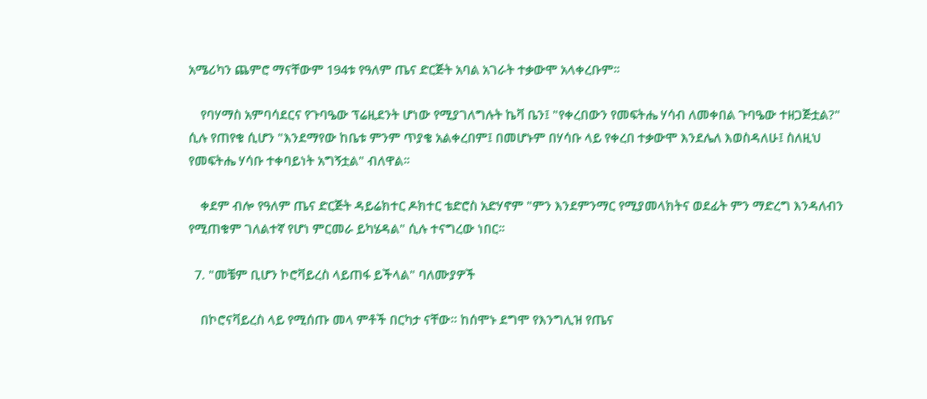አሜሪካን ጨምሮ ማናቸውም 194ቱ የዓለም ጤና ድርጅት አባል አገራት ተቃውሞ አላቀረቡም፡፡

    የባሃማስ አምባሳደርና የጉባዔው ፕሬዚደንት ሆነው የሚያገለግሉት ኬቫ ቤን፤ "የቀረበውን የመፍትሔ ሃሳብ ለመቀበል ጉባዔው ተዘጋጅቷል?" ሲሉ የጠየቁ ሲሆን "እንደማየው ከቤቱ ምንም ጥያቄ አልቀረበም፤ በመሆኑም በሃሳቡ ላይ የቀረበ ተቃውሞ እንደሌለ እወስዳለሁ፤ ስለዚህ የመፍትሔ ሃሳቡ ተቀባይነት አግኝቷል" ብለዋል፡፡

    ቀደም ብሎ የዓለም ጤና ድርጅት ዳይሬክተር ዶክተር ቴድሮስ አድሃኖም "ምን እንደምንማር የሚያመላክትና ወደፊት ምን ማድረግ እንዳለብን የሚጠቁም ገለልተኛ የሆነ ምርመራ ይካሄዳል" ሲሉ ተናግረው ነበር፡፡

  7. "መቼም ቢሆን ኮሮቫይረስ ላይጠፋ ይችላል" ባለሙያዎች

    በኮሮናቫይረስ ላይ የሚሰጡ መላ ምቶች በርካታ ናቸው። ከሰሞኑ ደግሞ የእንግሊዝ የጤና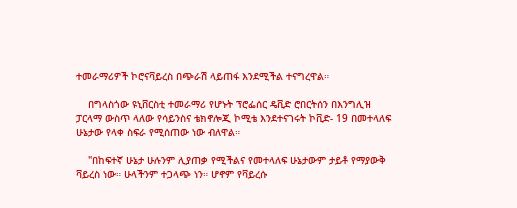ተመራማሪዎች ኮሮናቫይረስ በጭራሽ ላይጠፋ እንደሚችል ተናግረዋል።

    በግላስጎው ዩኒቨርስቲ ተመራማሪ የሆኑት ፕሮፌሰር ዴቪድ ሮበርትሰን በእንግሊዝ ፓርላማ ውስጥ ላለው የሳይንስና ቴክኖሎጂ ኮሚቴ እንደተናገሩት ኮቪድ- 19 በመተላለፍ ሁኔታው የላቀ ስፍራ የሚሰጠው ነው ብለዋል።

    "በከፍተኛ ሁኔታ ሁሉንም ሊያጠቃ የሚችልና የመተላለፍ ሁኔታውም ታይቶ የማያውቅ ቫይረስ ነው። ሁላችንም ተጋላጭ ነን። ሆኖም የቫይረሱ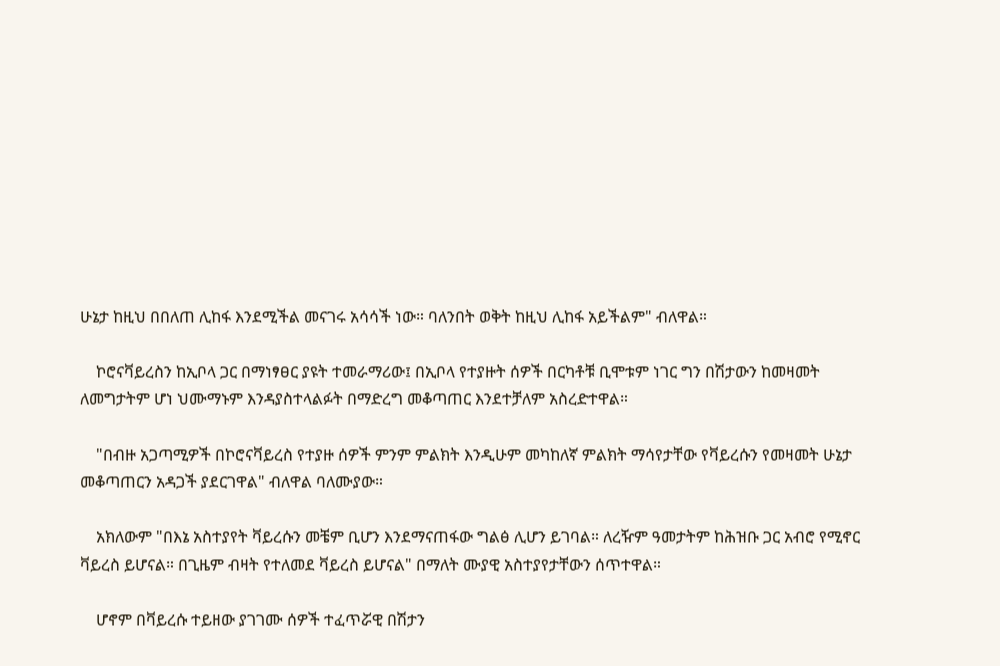ሁኔታ ከዚህ በበለጠ ሊከፋ እንደሚችል መናገሩ አሳሳች ነው። ባለንበት ወቅት ከዚህ ሊከፋ አይችልም" ብለዋል።

    ኮሮናቫይረስን ከኢቦላ ጋር በማነፃፀር ያዩት ተመራማሪው፤ በኢቦላ የተያዙት ሰዎች በርካቶቹ ቢሞቱም ነገር ግን በሽታውን ከመዛመት ለመግታትም ሆነ ህሙማኑም እንዳያስተላልፉት በማድረግ መቆጣጠር እንደተቻለም አስረድተዋል።

    "በብዙ አጋጣሚዎች በኮሮናቫይረስ የተያዙ ሰዎች ምንም ምልክት እንዲሁም መካከለኛ ምልክት ማሳየታቸው የቫይረሱን የመዛመት ሁኔታ መቆጣጠርን አዳጋች ያደርገዋል" ብለዋል ባለሙያው።

    አክለውም "በእኔ አስተያየት ቫይረሱን መቼም ቢሆን እንደማናጠፋው ግልፅ ሊሆን ይገባል። ለረዥም ዓመታትም ከሕዝቡ ጋር አብሮ የሚኖር ቫይረስ ይሆናል። በጊዜም ብዛት የተለመደ ቫይረስ ይሆናል" በማለት ሙያዊ አስተያየታቸውን ሰጥተዋል።

    ሆኖም በቫይረሱ ተይዘው ያገገሙ ሰዎች ተፈጥሯዊ በሽታን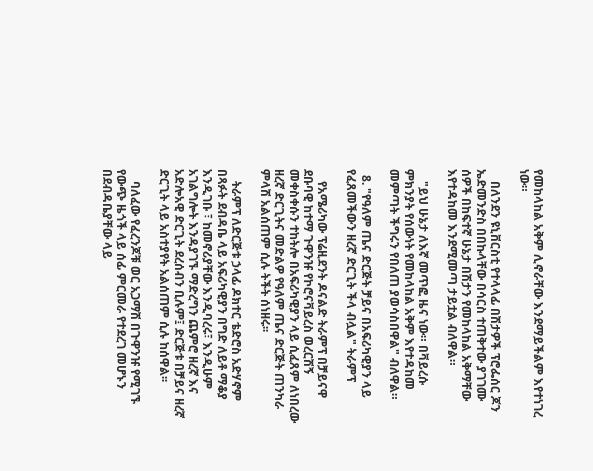የመከላከል አቅም ሊኖራቸው እንደማይችልም እየተነገረ ነው።

    በለንደን ዩኒቨርስቲ የተላላፊ በሽታዎች ፕሮፌሰር ጆን ኤድመንድስ በበኩላቸው በሳርስ ተጠቅተው ያገገሙ ሰዎች በከፍተኛ ሁኔታ በሽታን የመከላከል አቅማቸው እየተዳከመ እንደሚመጣ ታይቷል ብለዋል።

    "ይህ ሁኔታ ለእኛ መጥፎ ዜና ነው። በቫይረሱ ምክንያት የሰውነት የመከላከል አቅም እየተዳከመ መምጣት ችግሩን የበለጠ ያወሳስበዋል" ብለዋል።

  8. "የዓለም ጤና ድርጅት ቻይና በአፍሪካዊያን ላይ የፈጸመችውን ዘረኛ ድርጊት ችላ ብሏል" ትራምፕ

    የአሜሪካው ፕሬዚደንት ዶናልድ ትራምፕ በቻይናዋ ደቡባዊ ከተማ ጉዋንዡ የኮሮናቫይረስ ወረርሽኝ መቀስቀሱን ተከትሎ በአፍሪካዊያን ላይ ሲፈጸም ለነበረው ዘረኛ ድርጊትና መድልዎ የዓለም ጤና ድርጅት ጠንካራ ምላሽ አልሰጠም ሲሉ ትችት ሰነዘሩ፡፡

    ትራምፕ ለድርጅቱ ኃላፊ ዶክተር ቴድሮስ አድሃኖም በጻፉት ደብዳቤ ላይ አፍሪካዊያን በግድ ለይቶ ማቆያ እንዲገቡ ፣ ከመኖሪያቸው እንዲባረሩ፣ እንዲሁም አገልግሎት እንዳያገኙ ማድረግን ጨምሮ ዘረኛ እና አድሎአዊ ድርጊት ደረሰብን ቢሉም፤ ድርጅቱ በቻይና ዘረኛ ድርጊት ላይ አስተያየት አልሰጠም ሲሉ ከሰዋል፡፡

    ባለፈው የፈረንጆቹ ወር አጋማሽ በጉዋንዡ የሚገኙ የውጭ ዜጎች ላይ ሰፊ ምርመራ የተደረገ መሆኑን በደብዳቤያቸው ላይ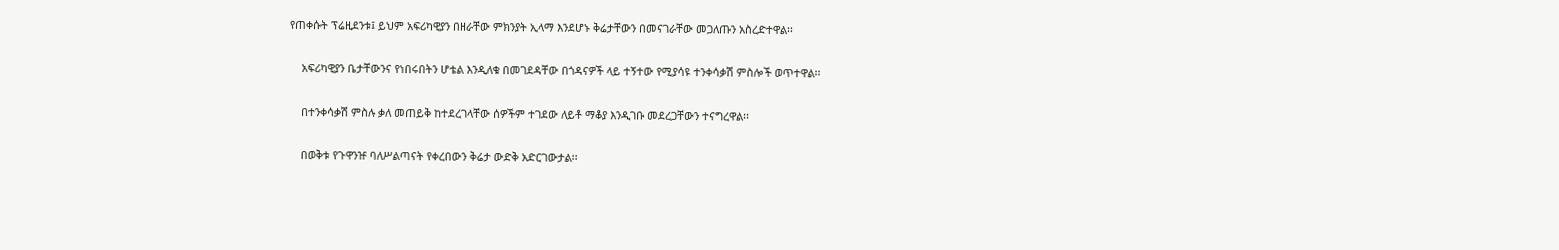የጠቀሱት ፕሬዚደንቱ፤ ይህም አፍሪካዊያን በዘራቸው ምክንያት ኢላማ እንደሆኑ ቅሬታቸውን በመናገራቸው መጋለጡን አስረድተዋል፡፡

    አፍሪካዊያን ቤታቸውንና የነበሩበትን ሆቴል እንዲለቁ በመገደዳቸው በጎዳናዎች ላይ ተኝተው የሚያሳዩ ተንቀሳቃሽ ምስሎች ወጥተዋል፡፡

    በተንቀሳቃሽ ምስሉ ቃለ መጠይቅ ከተደረገላቸው ሰዎችም ተገደው ለይቶ ማቆያ እንዲገቡ መደረጋቸውን ተናግረዋል፡፡

    በወቅቱ የጉዋንዡ ባለሥልጣናት የቀረበውን ቅሬታ ውድቅ አድርገውታል፡፡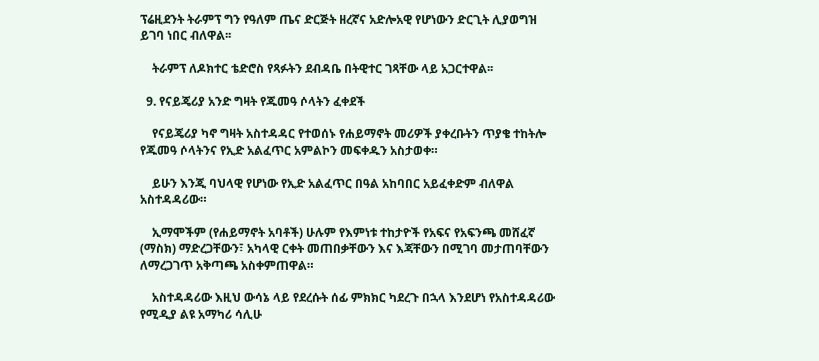ፕሬዚደንት ትራምፕ ግን የዓለም ጤና ድርጅት ዘረኛና አድሎአዊ የሆነውን ድርጊት ሊያወግዝ ይገባ ነበር ብለዋል፡፡

    ትራምፕ ለዶክተር ቴድሮስ የጻፉትን ደብዳቤ በትዊተር ገጻቸው ላይ አጋርተዋል፡፡

  9. የናይጄሪያ አንድ ግዛት የጁመዓ ሶላትን ፈቀደች

    የናይጄሪያ ካኖ ግዛት አስተዳዳር የተወሰኑ የሐይማኖት መሪዎች ያቀረቡትን ጥያቄ ተከትሎ የጁመዓ ሶላትንና የኢድ አልፈጥር አምልኮን መፍቀዱን አስታወቀ።

    ይሁን እንጂ ባህላዊ የሆነው የኢድ አልፈጥር በዓል አከባበር አይፈቀድም ብለዋል አስተዳዳሪው።

    ኢማሞችም (የሐይማኖት አባቶች) ሁሉም የእምነቱ ተከታዮች የአፍና የአፍንጫ መሸፈኛ (ማስክ) ማድረጋቸውን፣ አካላዊ ርቀት መጠበቃቸውን እና እጃቸውን በሚገባ መታጠባቸውን ለማረጋገጥ አቅጣጫ አስቀምጠዋል።

    አስተዳዳሪው እዚህ ውሳኔ ላይ የደረሱት ሰፊ ምክክር ካደረጉ በኋላ እንደሆነ የአስተዳዳሪው የሚዲያ ልዩ አማካሪ ሳሊሁ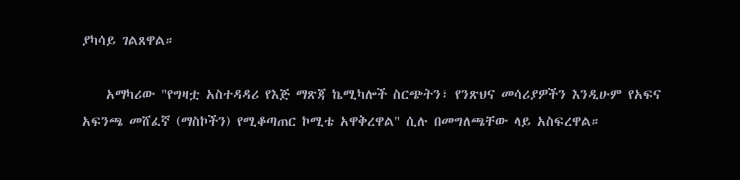ያካሳይ ገልጸዋል።

    አማካሪው "የግዛቷ አስተዳዳሪ የእጅ ማጽጃ ኬሚካሎች ስርጭትን፣ የንጽህና መሳሪያዎችን እንዲሁም የአፍና አፍንጫ መሸፈኛ (ማስኮችን) የሚቆጣጠር ኮሚቴ አዋቅረዋል" ሲሉ በመግለጫቸው ላይ አስፍረዋል።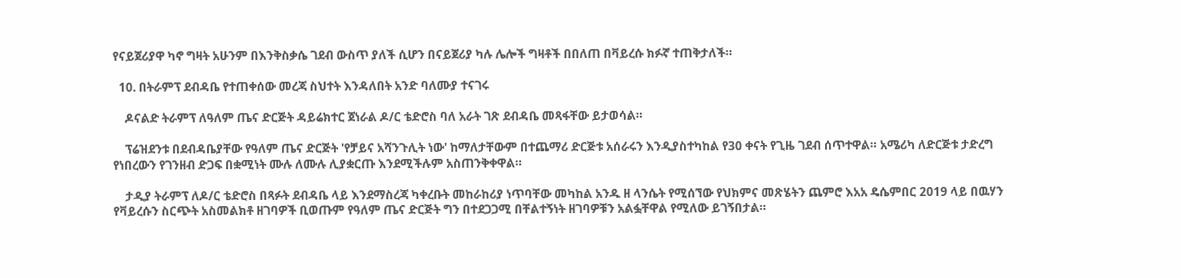የናይጀሪያዋ ካኖ ግዛት አሁንም በእንቅስቃሴ ገደብ ውስጥ ያለች ሲሆን በናይጀሪያ ካሉ ሌሎች ግዛቶች በበለጠ በቫይረሱ ክፉኛ ተጠቅታለች።

  10. በትራምፕ ደብዳቤ የተጠቀሰው መረጃ ስህተት እንዳለበት አንድ ባለሙያ ተናገሩ

    ዶናልድ ትራምፕ ለዓለም ጤና ድርጅት ዳይሬክተር ጀነራል ዶ/ር ቴድሮስ ባለ አራት ገጽ ደብዳቤ መጻፋቸው ይታወሳል።

    ፕሬዝደንቱ በደብዳቤያቸው የዓለም ጤና ድርጅት 'የቻይና አሻንጉሊት ነው' ከማለታቸውም በተጨማሪ ድርጅቱ አሰራሩን እንዲያስተካከል የ30 ቀናት የጊዜ ገደብ ሰጥተዋል። አሜሪካ ለድርጅቱ ታድረግ የነበረውን የገንዘብ ድጋፍ በቋሚነት ሙሉ ለሙሉ ሊያቋርጡ እንደሚችሉም አስጠንቅቀዋል።

    ታዲያ ትራምፕ ለዶ/ር ቴድሮስ በጻፉት ደብዳቤ ላይ እንደማስረጃ ካቀረቡት መከራከሪያ ነጥባቸው መካከል አንዱ ዘ ላንሴት የሚሰኘው የህክምና መጽሄትን ጨምሮ እአአ ዴሴምበር 2019 ላይ በዉሃን የቫይረሱን ስርጭት አስመልክቶ ዘገባዎች ቢወጡም የዓለም ጤና ድርጅት ግን በተደጋጋሚ በቸልተኝነት ዘገባዎቹን አልፏቸዋል የሚለው ይገኝበታል።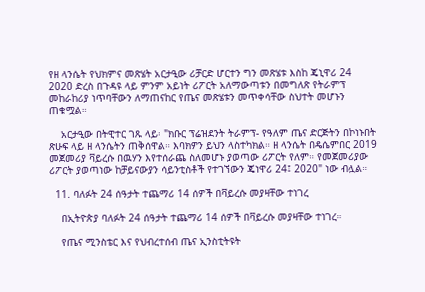የዘ ላንሴት የህክምና መጽሄት አርታዒው ሪቻርድ ሆርተን ግን መጽሄቱ እስከ ጄኒዋሪ 24 2020 ድረስ በጉዳዩ ላይ ምንም አይነት ሪፖርት አለማውጣቱን በመግለጽ የትራምፕ መከራከሪያ ነጥባቸውን ለማጠናከር የጤና መጽሄቱን መጥቀሳቸው ስህተት መሆኑን ጠቁሟል።

    አርታዒው በትዊተር ገጹ ላይ፡ "ክቡር ፕሬዝደንት ትራምፕ- የዓለም ጤና ድርጅትን በኮነኑበት ጽሁፍ ላይ ዘ ላንሴትን ጠቅሰዋል። እባክዎን ይህን ላስተካክል። ዘ ላንሴት በዴሴምበር 2019 መጀመሪያ ቫይረሱ በዉሃን እየተሰራጨ ስለመሆኑ ያወጣው ሪፖርት የለም። የመጀመሪያው ሪፖርት ያወጣነው ከቻይናውያን ሳይንቲስቶች የተገኘውን ጄነዋሪ 24፤ 2020" ነው ብሏል።

  11. ባለፉት 24 ሰዓታት ተጨማሪ 14 ሰዎች በቫይረሱ መያዛቸው ተነገረ

    በኢትዮጵያ ባለፉት 24 ሰዓታት ተጨማሪ 14 ሰዎች በቫይረሱ መያዛቸው ተነገረ።

    የጤና ሚንስቴር እና የህብረተሰብ ጤና ኢንስቲትዩት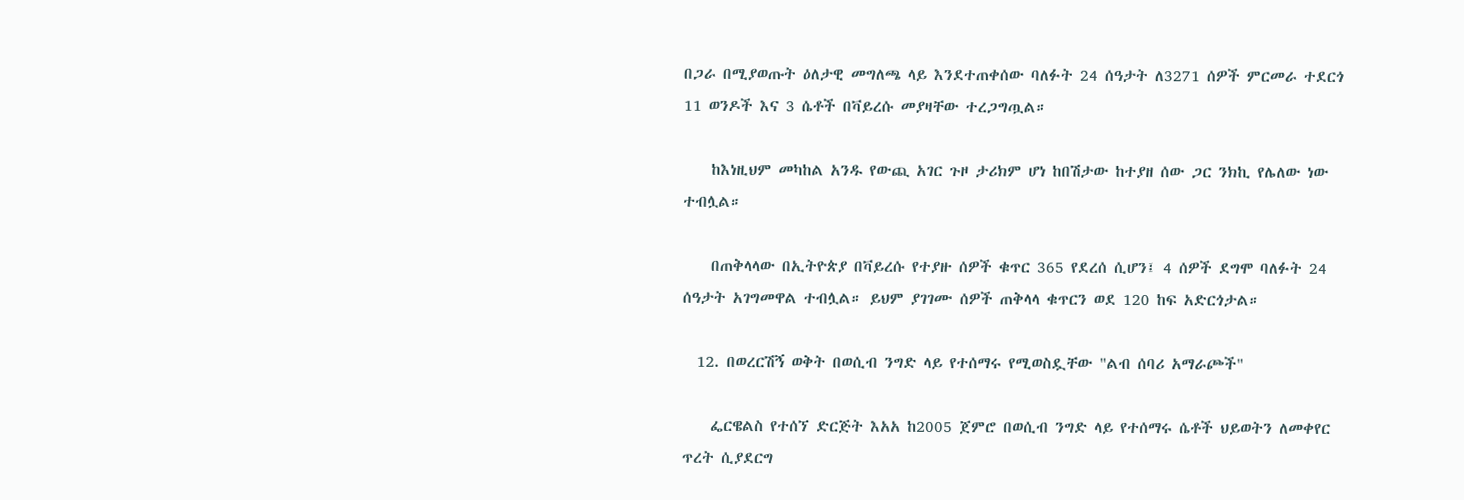በጋራ በሚያወጡት ዕለታዊ መግለጫ ላይ እንደተጠቀሰው ባለፉት 24 ሰዓታት ለ3271 ሰዎች ምርመራ ተደርጎ 11 ወንዶች እና 3 ሴቶች በቫይረሱ መያዛቸው ተረጋግጧል።

    ከእነዚህም መካከል አንዱ የውጪ አገር ጉዞ ታሪክም ሆነ ከበሽታው ከተያዘ ሰው ጋር ንክኪ የሌለው ነው ተብሏል።

    በጠቅላላው በኢትዮጵያ በቫይረሱ የተያዙ ሰዎች ቁጥር 365 የደረሰ ሲሆን፤ 4 ሰዎች ደግሞ ባለፉት 24 ሰዓታት አገግመዋል ተብሏል። ይህም ያገገሙ ሰዎች ጠቅላላ ቁጥርን ወደ 120 ከፍ አድርጎታል።

  12. በወረርሽኝ ወቅት በወሲብ ንግድ ላይ የተሰማሩ የሚወስዷቸው "ልብ ሰባሪ አማራጮች"

    ፌርዌልስ የተሰኘ ድርጅት እአአ ከ2005 ጀምሮ በወሲብ ንግድ ላይ የተሰማሩ ሴቶች ህይወትን ለመቀየር ጥረት ሲያደርግ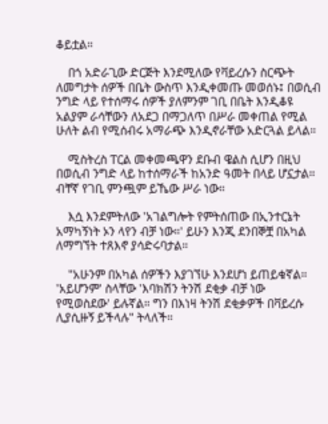ቆይቷል።

    በጎ አድራጊው ድርጅት እንደሚለው የቫይረሱን ስርጭት ለመግታት ሰዎች በቤት ውስጥ እንዲቀመጡ መወሰኑ፤ በወሲብ ንግድ ላይ የተሰማሩ ሰዎች ያለምንም ገቢ በቤት እንዲቆዩ አልያም ራሳቸውን ለአደጋ በማጋለጥ በሥራ መቀጠል የሚል ሁለት ልብ የሚሰብሩ አማራጭ እንዲኖራቸው አድርጓል ይላል።

    ሚስትረስ ፐርል መቀመጫዋን ደቡብ ዌልስ ሲሆን በዚህ በወሲብ ንግድ ላይ ከተሰማራች ከአንድ ዓመት በላይ ሆኗታል። ብቸኛ የገቢ ምንጯም ይኼው ሥራ ነው።

    እሷ እንደምትለው 'አገልግሎት የምትሰጠው በኢንተርኔት አማካኝነት ኦን ላየን ብቻ ነው።' ይሁን እንጂ ደንበኞቿ በአካል ለማግኘት ተጸእኖ ያሳድሩባታል።

    "አሁንም በአካል ሰዎችን እያገኘሁ እንደሆነ ይጠይቁኛል። 'አይሆንም' ስላቸው 'እባክሽን ትንሽ ደቂቃ ብቻ ነው የሚወስደው' ይሉኛል። ግን በእነዛ ትንሽ ደቂቃዎች በቫይረሱ ሊያሲዙኝ ይችላሉ" ትላለች።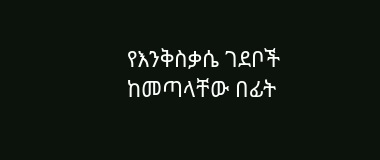የእንቅስቃሴ ገደቦች ከመጣላቸው በፊት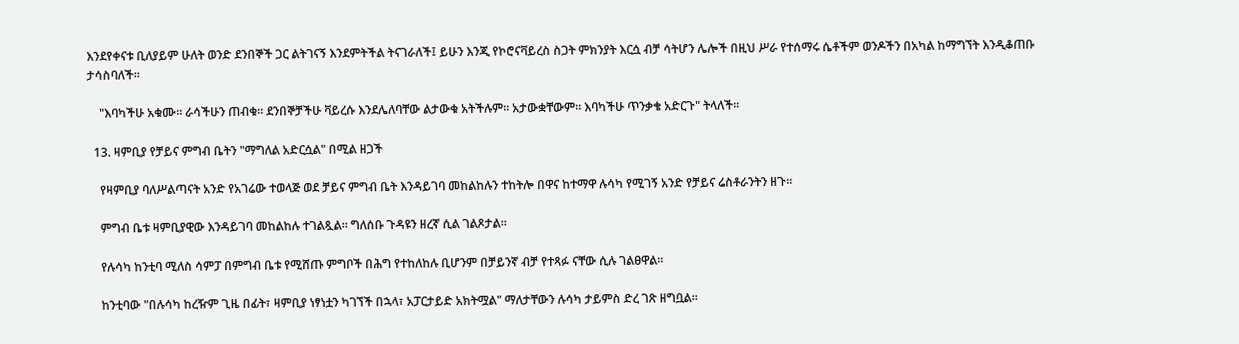እንደየቀናቱ ቢለያይም ሁለት ወንድ ደንበኞች ጋር ልትገናኝ እንደምትችል ትናገራለች፤ ይሁን እንጂ የኮሮናቫይረስ ስጋት ምክንያት እርሷ ብቻ ሳትሆን ሌሎች በዚህ ሥራ የተሰማሩ ሴቶችም ወንዶችን በአካል ከማግኘት እንዲቆጠቡ ታሳስባለች።

    "እባካችሁ አቁሙ። ራሳችሁን ጠብቁ። ደንበኞቻችሁ ቫይረሱ እንደሌለባቸው ልታውቁ አትችሉም። አታውቋቸውም። እባካችሁ ጥንቃቄ አድርጉ" ትላለች።

  13. ዛምቢያ የቻይና ምግብ ቤትን "ማግለል አድርሷል" በሚል ዘጋች

    የዛምቢያ ባለሥልጣናት አንድ የአገሬው ተወላጅ ወደ ቻይና ምግብ ቤት እንዳይገባ መከልከሉን ተከትሎ በዋና ከተማዋ ሉሳካ የሚገኝ አንድ የቻይና ሬስቶራንትን ዘጉ።

    ምግብ ቤቱ ዛምቢያዊው እንዳይገባ መከልከሉ ተገልጿል። ግለሰቡ ጉዳዩን ዘረኛ ሲል ገልጾታል።

    የሉሳካ ከንቲባ ሚለስ ሳምፓ በምግብ ቤቱ የሚሸጡ ምግቦች በሕግ የተከለከሉ ቢሆንም በቻይንኛ ብቻ የተጻፉ ናቸው ሲሉ ገልፀዋል።

    ከንቲባው "በሉሳካ ከረዥም ጊዜ በፊት፣ ዛምቢያ ነፃነቷን ካገኘች በኋላ፣ አፓርታይድ አክትሟል" ማለታቸውን ሉሳካ ታይምስ ድረ ገጽ ዘግቧል።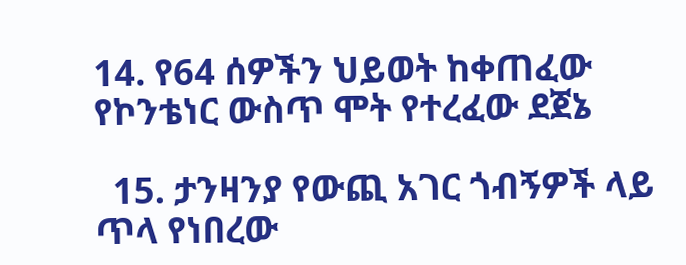14. የ64 ሰዎችን ህይወት ከቀጠፈው የኮንቴነር ውስጥ ሞት የተረፈው ደጀኔ

  15. ታንዛንያ የውጪ አገር ጎብኝዎች ላይ ጥላ የነበረው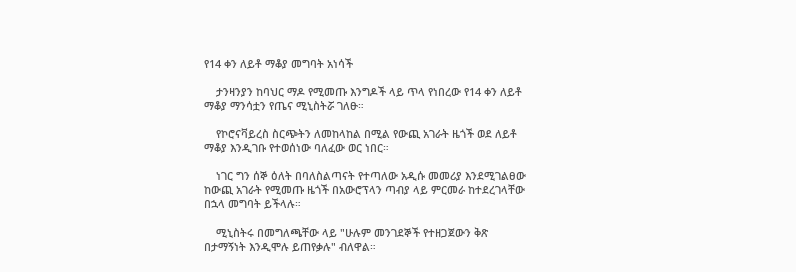የ14 ቀን ለይቶ ማቆያ መግባት አነሳች

    ታንዛንያን ከባህር ማዶ የሚመጡ እንግዶች ላይ ጥላ የነበረው የ14 ቀን ለይቶ ማቆያ ማንሳቷን የጤና ሚኒስትሯ ገለፁ።

    የኮሮናቫይረስ ስርጭትን ለመከላከል በሚል የውጪ አገራት ዜጎች ወደ ለይቶ ማቆያ እንዲገቡ የተወሰነው ባለፈው ወር ነበር።

    ነገር ግን ሰኞ ዕለት በባለስልጣናት የተጣለው አዲሱ መመሪያ እንደሚገልፀው ከውጪ አገራት የሚመጡ ዜጎች በአውሮፕላን ጣብያ ላይ ምርመራ ከተደረገላቸው በኋላ መግባት ይችላሉ።

    ሚኒስትሩ በመግለጫቸው ላይ "ሁሉም መንገደኞች የተዘጋጀውን ቅጽ በታማኝነት እንዲሞሉ ይጠየቃሉ" ብለዋል።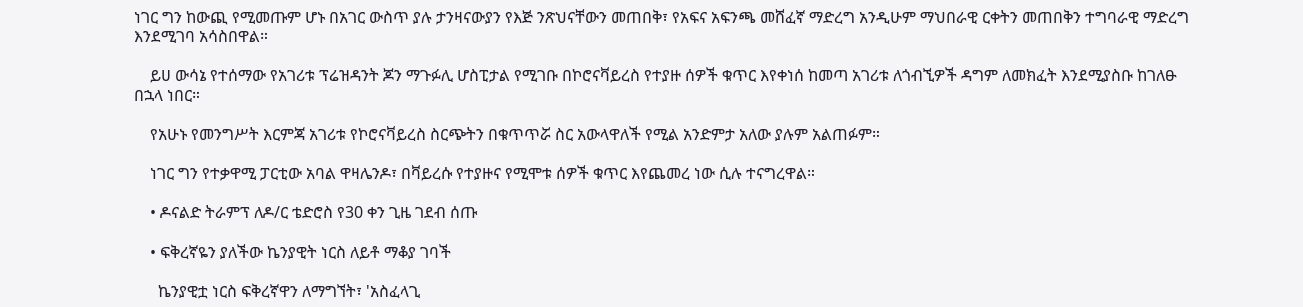ነገር ግን ከውጪ የሚመጡም ሆኑ በአገር ውስጥ ያሉ ታንዛናውያን የእጅ ንጽህናቸውን መጠበቅ፣ የአፍና አፍንጫ መሸፈኛ ማድረግ አንዲሁም ማህበራዊ ርቀትን መጠበቅን ተግባራዊ ማድረግ እንደሚገባ አሳስበዋል።

    ይሀ ውሳኔ የተሰማው የአገሪቱ ፕሬዝዳንት ጆን ማጉፉሊ ሆስፒታል የሚገቡ በኮሮናቫይረስ የተያዙ ሰዎች ቁጥር እየቀነሰ ከመጣ አገሪቱ ለጎብኚዎች ዳግም ለመክፈት እንደሚያስቡ ከገለፁ በኋላ ነበር።

    የአሁኑ የመንግሥት እርምጃ አገሪቱ የኮሮናቫይረስ ስርጭትን በቁጥጥሯ ስር አውላዋለች የሚል አንድምታ አለው ያሉም አልጠፉም።

    ነገር ግን የተቃዋሚ ፓርቲው አባል ዋዛሌንዶ፣ በቫይረሱ የተያዙና የሚሞቱ ሰዎች ቁጥር እየጨመረ ነው ሲሉ ተናግረዋል።

    • ዶናልድ ትራምፕ ለዶ/ር ቴድሮስ የ30 ቀን ጊዜ ገደብ ሰጡ

    • ፍቅረኛዬን ያለችው ኬንያዊት ነርስ ለይቶ ማቆያ ገባች

      ኬንያዊቷ ነርስ ፍቅረኛዋን ለማግኘት፣ 'አስፈላጊ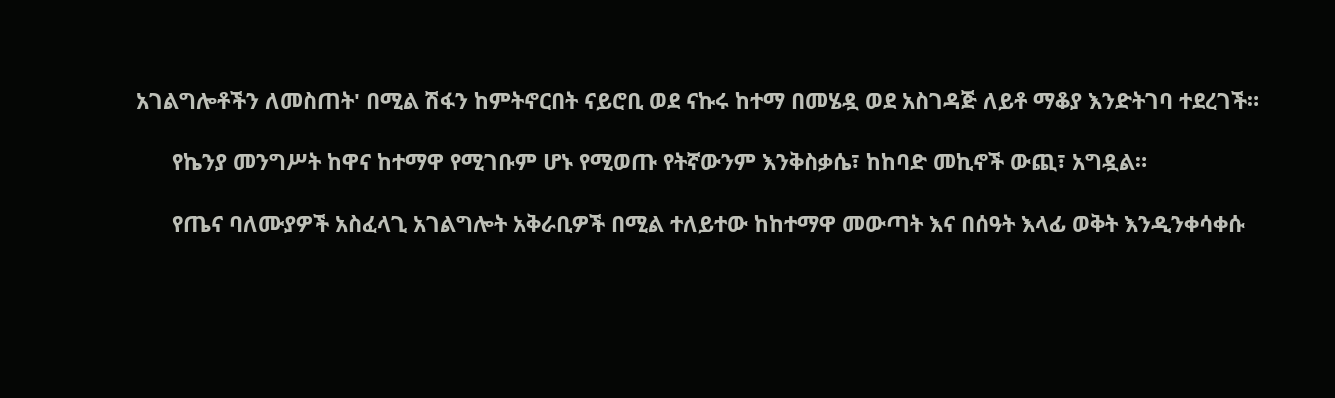አገልግሎቶችን ለመስጠት' በሚል ሽፋን ከምትኖርበት ናይሮቢ ወደ ናኩሩ ከተማ በመሄዷ ወደ አስገዳጅ ለይቶ ማቆያ እንድትገባ ተደረገች።

      የኬንያ መንግሥት ከዋና ከተማዋ የሚገቡም ሆኑ የሚወጡ የትኛውንም እንቅስቃሴ፣ ከከባድ መኪኖች ውጪ፣ አግዷል።

      የጤና ባለሙያዎች አስፈላጊ አገልግሎት አቅራቢዎች በሚል ተለይተው ከከተማዋ መውጣት እና በሰዓት እላፊ ወቅት እንዲንቀሳቀሱ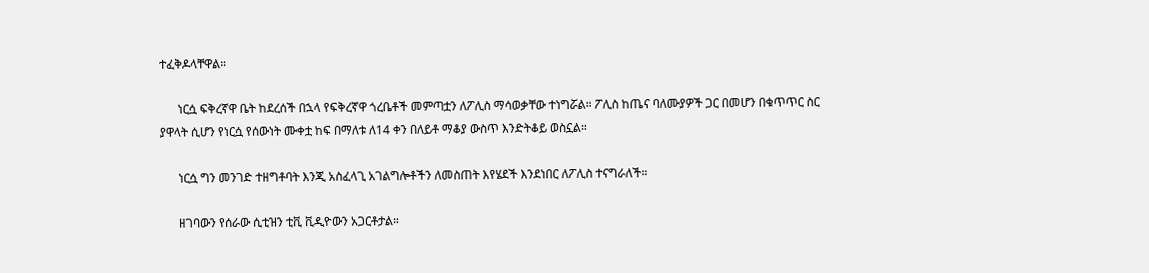ተፈቅዶላቸዋል።

      ነርሷ ፍቅረኛዋ ቤት ከደረሰች በኋላ የፍቅረኛዋ ጎረቤቶች መምጣቷን ለፖሊስ ማሳወቃቸው ተነግሯል። ፖሊስ ከጤና ባለሙያዎች ጋር በመሆን በቁጥጥር ስር ያዋላት ሲሆን የነርሷ የሰውነት ሙቀቷ ከፍ በማለቱ ለ14 ቀን በለይቶ ማቆያ ውስጥ እንድትቆይ ወስኗል።

      ነርሷ ግን መንገድ ተዘግቶባት እንጂ አስፈላጊ አገልግሎቶችን ለመስጠት እየሄደች እንደነበር ለፖሊስ ተናግራለች።

      ዘገባውን የሰራው ሲቲዝን ቲቪ ቪዲዮውን አጋርቶታል።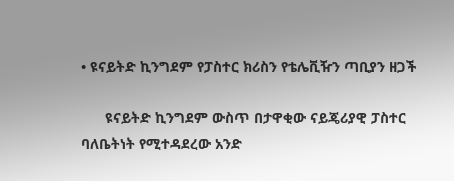• ዩናይትድ ኪንግደም የፓስተር ክሪስን የቴሌቪዥን ጣቢያን ዘጋች

      ዩናይትድ ኪንግደም ውስጥ በታዋቂው ናይጄሪያዊ ፓስተር ባለቤትነት የሚተዳደረው አንድ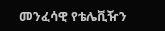መንፈሳዊ የቴሌቪዥን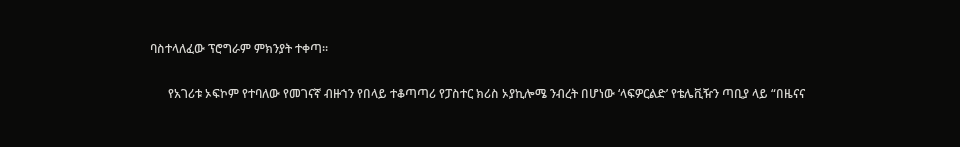ባስተላለፈው ፕሮግራም ምክንያት ተቀጣ።

      የአገሪቱ ኦፍኮም የተባለው የመገናኛ ብዙኀን የበላይ ተቆጣጣሪ የፓስተር ክሪስ ኦያኪሎሜ ንብረት በሆነው ‘ላፍዎርልድ’ የቴሌቪዥን ጣቢያ ላይ “በዜናና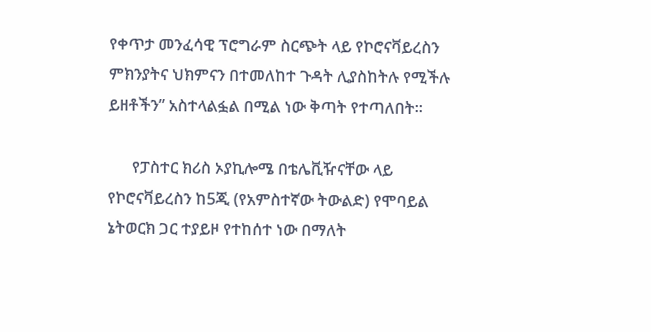የቀጥታ መንፈሳዊ ፕሮግራም ስርጭት ላይ የኮሮናቫይረስን ምክንያትና ህክምናን በተመለከተ ጉዳት ሊያስከትሉ የሚችሉ ይዘቶችን” አስተላልፏል በሚል ነው ቅጣት የተጣለበት።

      የፓስተር ክሪስ ኦያኪሎሜ በቴሌቪዥናቸው ላይ የኮሮናቫይረስን ከ5ጂ (የአምስተኛው ትውልድ) የሞባይል ኔትወርክ ጋር ተያይዞ የተከሰተ ነው በማለት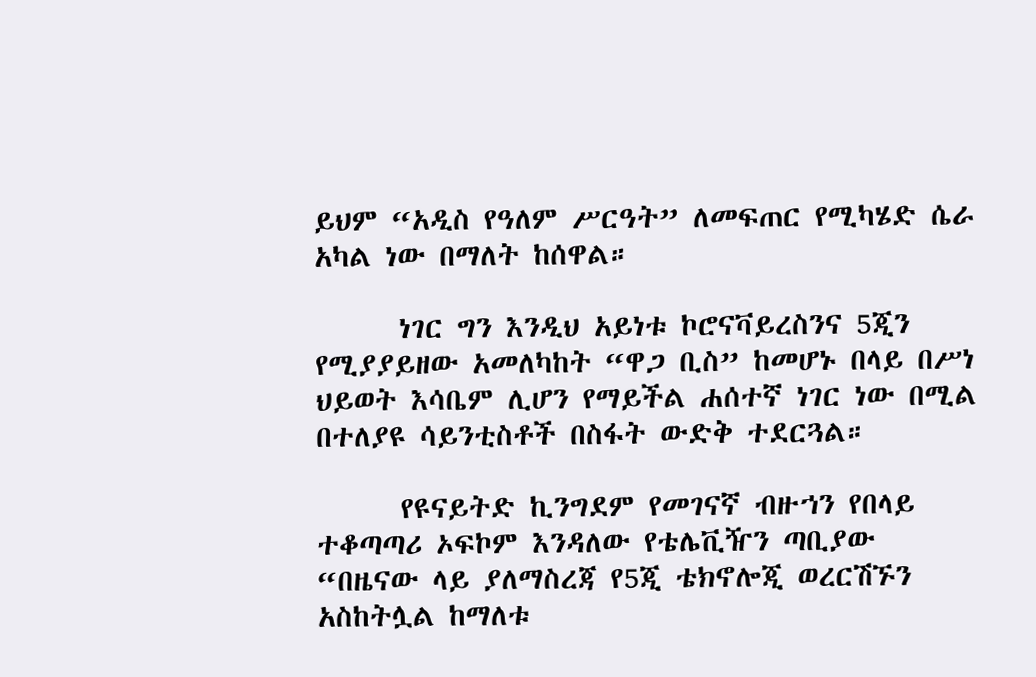ይህም “አዲስ የዓለም ሥርዓት” ለመፍጠር የሚካሄድ ሴራ አካል ነው በማለት ከሰዋል።

      ነገር ግን እንዲህ አይነቱ ኮሮናቫይረስንና 5ጂን የሚያያይዘው አመለካከት “ዋጋ ቢስ” ከመሆኑ በላይ በሥነ ህይወት እሳቤም ሊሆን የማይችል ሐሰተኛ ነገር ነው በሚል በተለያዩ ሳይንቲስቶች በስፋት ውድቅ ተደርጓል።

      የዩናይትድ ኪንግደም የመገናኛ ብዙኀን የበላይ ተቆጣጣሪ ኦፍኮም እንዳለው የቴሌቪዥን ጣቢያው “በዜናው ላይ ያለማስረጃ የ5ጂ ቴክኖሎጂ ወረርሽኙን አስከትሏል ከማለቱ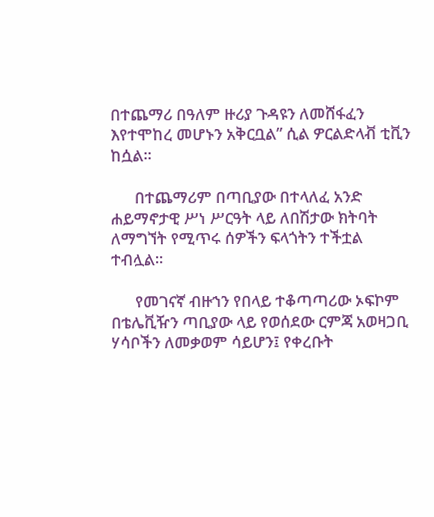በተጨማሪ በዓለም ዙሪያ ጉዳዩን ለመሸፋፈን እየተሞከረ መሆኑን አቅርቧል” ሲል ዎርልድላቭ ቲቪን ከሷል።

      በተጨማሪም በጣቢያው በተላለፈ አንድ ሐይማኖታዊ ሥነ ሥርዓት ላይ ለበሽታው ክትባት ለማግኘት የሚጥሩ ሰዎችን ፍላጎትን ተችቷል ተብሏል።

      የመገናኛ ብዙኀን የበላይ ተቆጣጣሪው ኦፍኮም በቴሌቪዥን ጣቢያው ላይ የወሰደው ርምጃ አወዛጋቢ ሃሳቦችን ለመቃወም ሳይሆን፤ የቀረቡት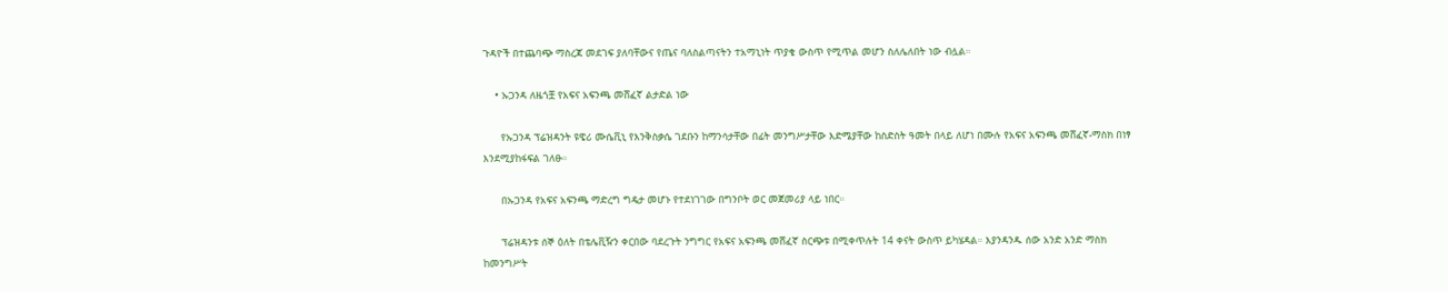ጉዳዮች በተጨባጭ ማስረጃ መደገፍ ያለባቸውና የጤና ባለስልጣናትን ተአማኒነት ጥያቄ ውስጥ የሚጥል መሆን ስለሌለበት ነው ብሏል።

    • ኡጋንዳ ለዜጎቿ የአፍና አፍንጫ መሸፈኛ ልታድል ነው

      የኡጋንዳ ፕሬዝዳንት ዩዌሪ ሙሴቪኒ የእንቅስቃሴ ገደቡን ከማንሳታቸው በፊት መንግሥታቸው እድሜያቸው ከስድስት ዓመት በላይ ለሆነ በሙሉ የአፍና አፍንጫ መሸፈኛ-ማስክ በነፃ እንደሚያከፋፍል ገለፁ።

      በኡጋንዳ የአፍና አፍንጫ ማድረግ ግዴታ መሆኑ የተደነገገው በግንቦት ወር መጀመሪያ ላይ ነበር።

      ፕሬዝዳንቱ ሰኞ ዕለት በቴሌቪዥን ቀርበው ባደረጉት ንግግር የአፍና አፍንጫ መሸፈኛ ስርጭቱ በሚቀጥሉት 14 ቀናት ውስጥ ይካሄዳል። እያንዳንዱ ሰው አንድ አንድ ማስክ ከመንግሥት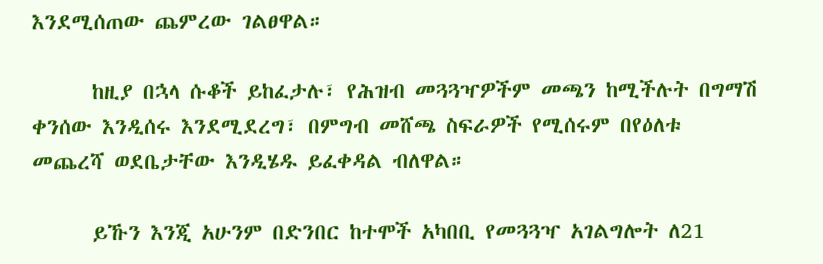እንደሚሰጠው ጨምረው ገልፀዋል።

      ከዚያ በኋላ ሱቆች ይከፈታሉ፣ የሕዝብ መጓጓዣዎችም መጫን ከሚችሉት በግማሽ ቀንሰው እንዲሰሩ እንደሚደረግ፣ በምግብ መሸጫ ስፍራዎች የሚሰሩም በየዕለቱ መጨረሻ ወደቤታቸው እንዲሄዱ ይፈቀዳል ብለዋል።

      ይኹን እንጂ አሁንም በድንበር ከተሞች አካበቢ የመጓጓዣ አገልግሎት ለ21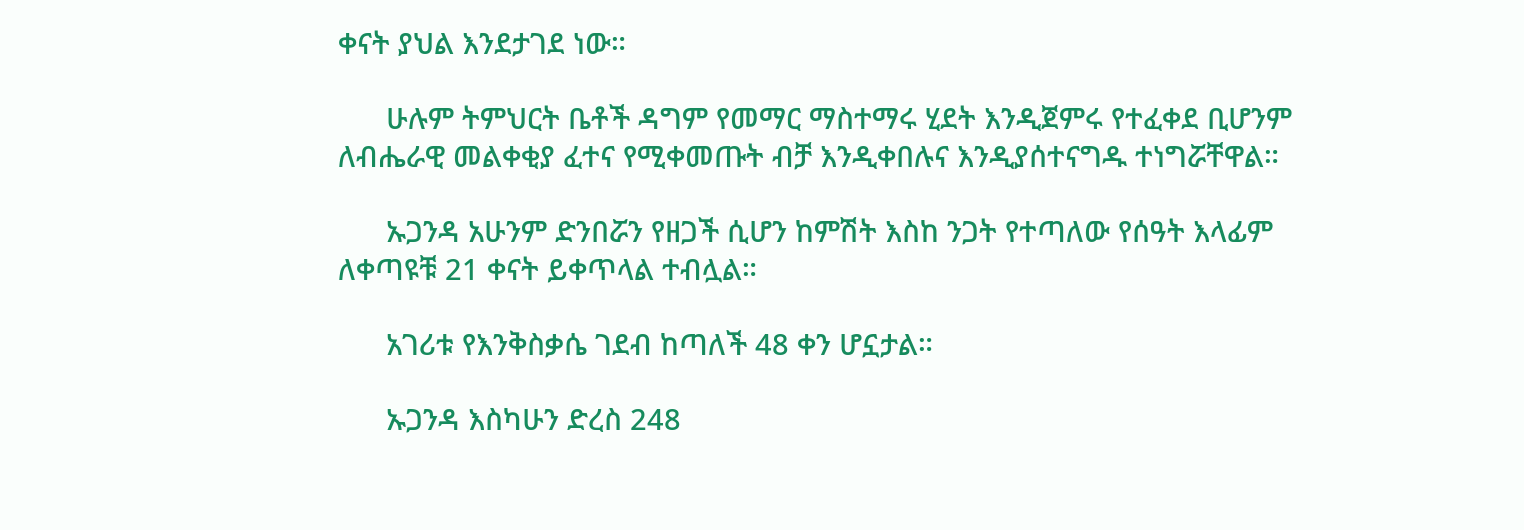ቀናት ያህል እንደታገደ ነው።

      ሁሉም ትምህርት ቤቶች ዳግም የመማር ማስተማሩ ሂደት እንዲጀምሩ የተፈቀደ ቢሆንም ለብሔራዊ መልቀቂያ ፈተና የሚቀመጡት ብቻ እንዲቀበሉና እንዲያሰተናግዱ ተነግሯቸዋል።

      ኡጋንዳ አሁንም ድንበሯን የዘጋች ሲሆን ከምሽት እስከ ንጋት የተጣለው የሰዓት እላፊም ለቀጣዩቹ 21 ቀናት ይቀጥላል ተብሏል።

      አገሪቱ የእንቅስቃሴ ገደብ ከጣለች 48 ቀን ሆኗታል።

      ኡጋንዳ እስካሁን ድረስ 248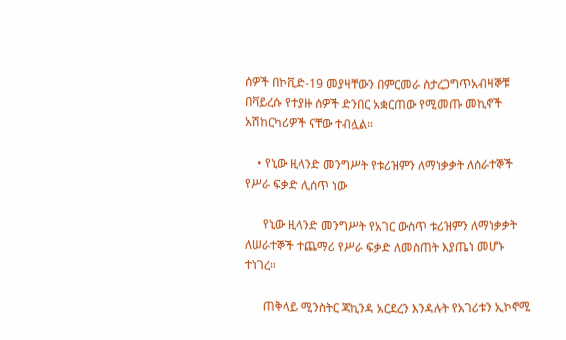ሰዎች በኮቪድ-19 መያዛቸውን በምርመራ ስታረጋግጥአብዛኞቹ በቫይረሱ የተያዙ ሰዎች ድንበር አቋርጠው የሚመጡ መኪኖች አሽከርካሪዎች ናቸው ተብሏል።

    • የኒው ዚላንድ መንግሥት የቱሪዝምን ለማነቃቃት ለሰራተኞች የሥራ ፍቃድ ሊሰጥ ነው

      የኒው ዚላንድ መንግሥት የአገር ውስጥ ቱሪዝምን ለማነቃቃት ለሠራተኞች ተጨማሪ የሥራ ፍቃድ ለመስጠት እያጤነ መሆኑ ተነገረ።

      ጠቅላይ ሚንስትር ጃኪንዳ አርደረን እንዳሉት የአገሪቱን ኢኮኖሚ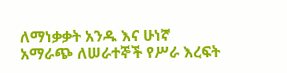ለማነቃቃት አንዱ እና ሁነኛ አማራጭ ለሠራተኞች የሥራ እረፍት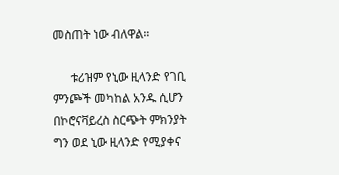መስጠት ነው ብለዋል።

      ቱሪዝም የኒው ዚላንድ የገቢ ምንጮች መካከል አንዱ ሲሆን በኮሮናቫይረስ ስርጭት ምክንያት ግን ወደ ኒው ዚላንድ የሚያቀና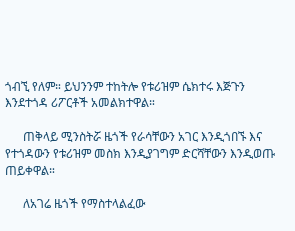ጎብኚ የለም። ይህንንም ተከትሎ የቱሪዝም ሴክተሩ እጅጉን እንደተጎዳ ሪፖርቶች አመልክተዋል።

      ጠቅላይ ሚንስትሯ ዜጎች የራሳቸውን አገር እንዲጎበኙ እና የተጎዳውን የቱሪዝም መስክ እንዲያገግም ድርሻቸውን እንዲወጡ ጠይቀዋል።

      ለአገሬ ዜጎች የማስተላልፈው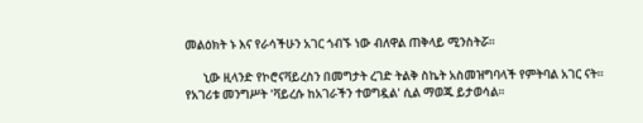መልዕክት ኑ እና የራሳችሁን አገር ጎብኙ ነው ብለዋል ጠቅላይ ሚንስትሯ።

      ኒው ዚላንድ የኮሮናቫይረስን በመግታት ረገድ ትልቅ ስኬት አስመዝግባላች የምትባል አገር ናት። የአገሪቱ መንግሥት 'ቫይረሱ ከአገራችን ተወግዷል' ሲል ማወጁ ይታወሳል።